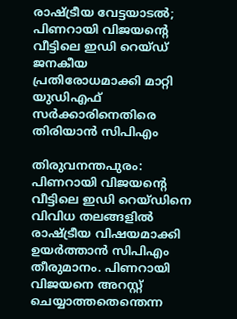രാഷ്ട്രീയ വേട്ടയാടൽ; പിണറായി വിജയൻ്റെ വീട്ടിലെ ഇഡി റെയ്ഡ് ജനകീയ പ്രതിരോധമാക്കി മാറ്റി യുഡിഎഫ് സർക്കാരിനെതിരെ തിരിയാൻ സിപിഎം

തിരുവനന്തപുരം: പിണറായി വിജയൻ്റെ വീട്ടിലെ ഇഡി റെയ്ഡിനെ വിവിധ തലങ്ങളിൽ രാഷ്ട്രീയ വിഷയമാക്കി ഉയർത്താൻ സിപിഎം തീരുമാനം. പിണറായി വിജയനെ അറസ്റ്റ് ചെയ്യാത്തതെന്തെന്ന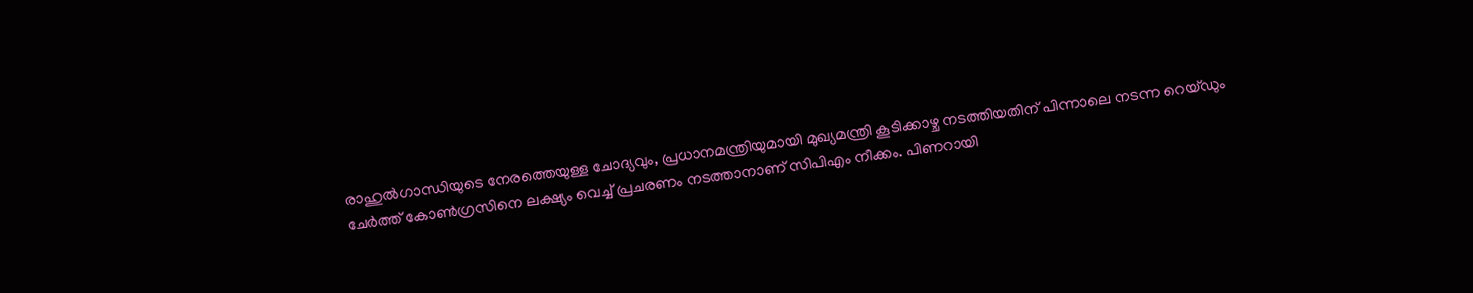രാഹുൽഗാന്ധിയുടെ നേരത്തെയുള്ള ചോദ്യവും, പ്രധാനമന്ത്രിയുമായി മുഖ്യമന്ത്രി കൂടിക്കാഴ്ച നടത്തിയതിന് പിന്നാലെ നടന്ന റെയ്ഡും ചേർത്ത് കോൺഗ്രസിനെ ലക്ഷ്യം വെച്ച് പ്രചരണം നടത്താനാണ് സിപിഎം നീക്കം. പിണറായി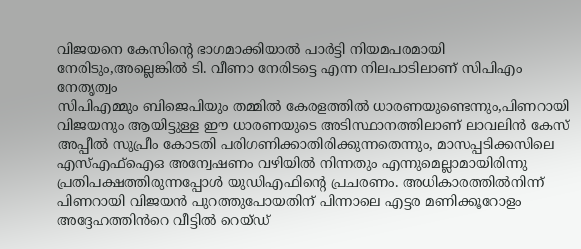വിജയനെ കേസിന്റെ ഭാഗമാക്കിയാൽ പാർട്ടി നിയമപരമായി നേരിടും,അല്ലെങ്കിൽ ടി. വീണാ നേരിടട്ടെ എന്ന നിലപാടിലാണ് സിപിഎം നേതൃത്വം
സിപിഎമ്മും ബിജെപിയും തമ്മിൽ കേരളത്തിൽ ധാരണയുണ്ടെന്നും,പിണറായി വിജയനും ആയിട്ടുള്ള ഈ ധാരണയുടെ അടിസ്ഥാനത്തിലാണ് ലാവലിൻ കേസ് അപ്പീൽ സുപ്രീം കോടതി പരിഗണിക്കാതിരിക്കുന്നതെന്നും, മാസപ്പടിക്കസിലെ എസ്എഫ്ഐഒ അന്വേഷണം വഴിയിൽ നിന്നതും എന്നുമെല്ലാമായിരിന്നു പ്രതിപക്ഷത്തിരുന്നപ്പോൾ യുഡിഎഫിന്റെ പ്രചരണം. അധികാരത്തിൽനിന്ന് പിണറായി വിജയൻ പുറത്തുപോയതിന് പിന്നാലെ എട്ടര മണിക്കൂറോളം അദ്ദേഹത്തിൻറെ വീട്ടിൽ റെയ്ഡ്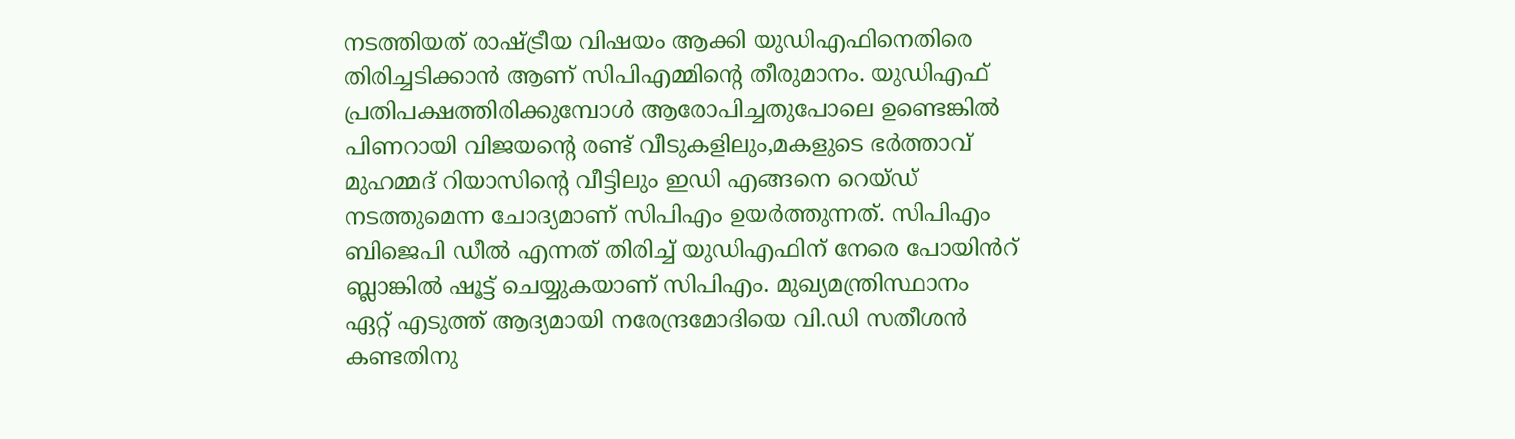നടത്തിയത് രാഷ്ട്രീയ വിഷയം ആക്കി യുഡിഎഫിനെതിരെ തിരിച്ചടിക്കാൻ ആണ് സിപിഎമ്മിന്റെ തീരുമാനം. യുഡിഎഫ് പ്രതിപക്ഷത്തിരിക്കുമ്പോൾ ആരോപിച്ചതുപോലെ ഉണ്ടെങ്കിൽ പിണറായി വിജയൻ്റെ രണ്ട് വീടുകളിലും,മകളുടെ ഭർത്താവ് മുഹമ്മദ് റിയാസിൻ്റെ വീട്ടിലും ഇഡി എങ്ങനെ റെയ്ഡ് നടത്തുമെന്ന ചോദ്യമാണ് സിപിഎം ഉയർത്തുന്നത്. സിപിഎം ബിജെപി ഡീൽ എന്നത് തിരിച്ച് യുഡിഎഫിന് നേരെ പോയിൻറ് ബ്ലാങ്കിൽ ഷൂട്ട് ചെയ്യുകയാണ് സിപിഎം. മുഖ്യമന്ത്രിസ്ഥാനം ഏറ്റ് എടുത്ത് ആദ്യമായി നരേന്ദ്രമോദിയെ വി.ഡി സതീശൻ കണ്ടതിനു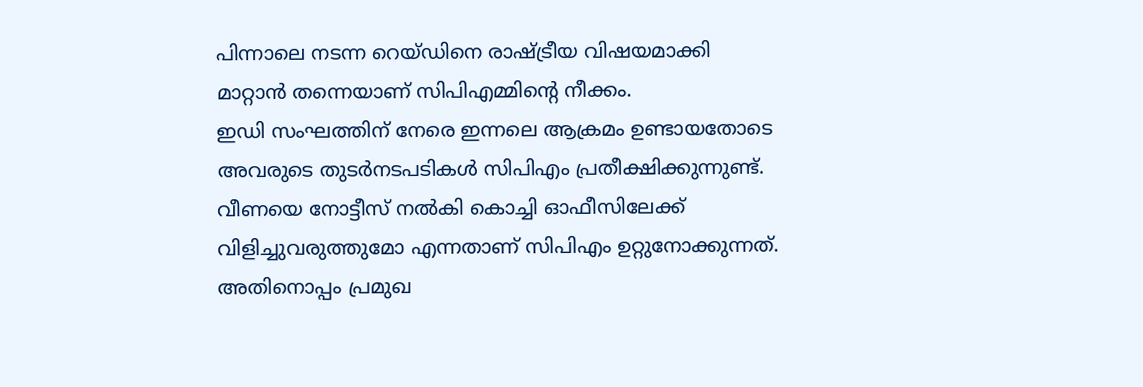പിന്നാലെ നടന്ന റെയ്ഡിനെ രാഷ്ട്രീയ വിഷയമാക്കി മാറ്റാൻ തന്നെയാണ് സിപിഎമ്മിന്റെ നീക്കം.
ഇഡി സംഘത്തിന് നേരെ ഇന്നലെ ആക്രമം ഉണ്ടായതോടെ അവരുടെ തുടർനടപടികൾ സിപിഎം പ്രതീക്ഷിക്കുന്നുണ്ട്. വീണയെ നോട്ടീസ് നൽകി കൊച്ചി ഓഫീസിലേക്ക് വിളിച്ചുവരുത്തുമോ എന്നതാണ് സിപിഎം ഉറ്റുനോക്കുന്നത്. അതിനൊപ്പം പ്രമുഖ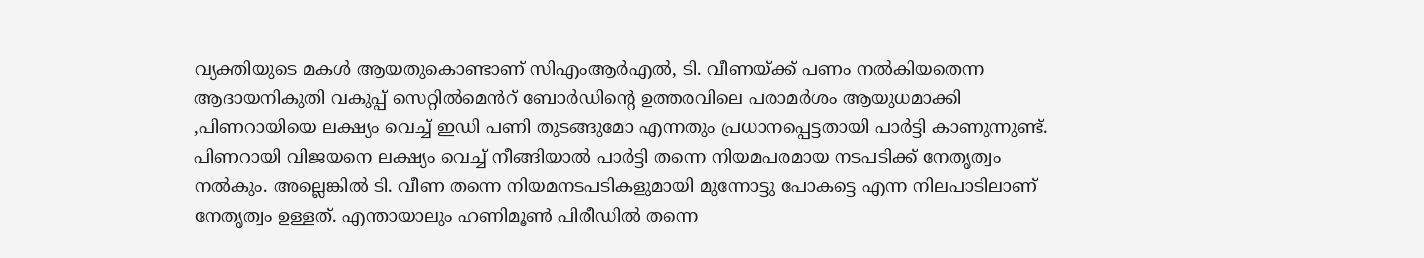വ്യക്തിയുടെ മകൾ ആയതുകൊണ്ടാണ് സിഎംആർഎൽ, ടി. വീണയ്ക്ക് പണം നൽകിയതെന്ന ആദായനികുതി വകുപ്പ് സെറ്റിൽമെൻറ് ബോർഡിൻ്റെ ഉത്തരവിലെ പരാമർശം ആയുധമാക്കി ,പിണറായിയെ ലക്ഷ്യം വെച്ച് ഇഡി പണി തുടങ്ങുമോ എന്നതും പ്രധാനപ്പെട്ടതായി പാർട്ടി കാണുന്നുണ്ട്. പിണറായി വിജയനെ ലക്ഷ്യം വെച്ച് നീങ്ങിയാൽ പാർട്ടി തന്നെ നിയമപരമായ നടപടിക്ക് നേതൃത്വം നൽകും. അല്ലെങ്കിൽ ടി. വീണ തന്നെ നിയമനടപടികളുമായി മുന്നോട്ടു പോകട്ടെ എന്ന നിലപാടിലാണ് നേതൃത്വം ഉള്ളത്. എന്തായാലും ഹണിമൂൺ പിരീഡിൽ തന്നെ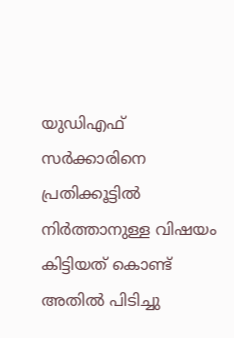യുഡിഎഫ് സർക്കാരിനെ പ്രതിക്കൂട്ടിൽ നിർത്താനുള്ള വിഷയം കിട്ടിയത് കൊണ്ട് അതിൽ പിടിച്ചു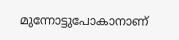മുന്നോട്ടുപോകാനാണ്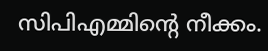സിപിഎമ്മിന്റെ നീക്കം.